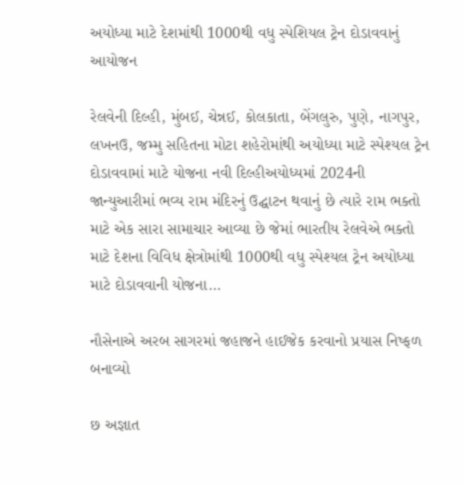અયોધ્યા માટે દેશમાંથી 1000થી વધુ સ્પેશિયલ ટ્રેન દોડાવવાનું આયોજન

રેલવેની દિલ્હી, મુંબઈ, ચેન્નઈ, કોલકાતા, બેંગલુરુ, પુણે, નાગપુર, લખનઉ, જમ્મુ સહિતના મોટા શહેરોમાંથી અયોધ્યા માટે સ્પેશ્યલ ટ્રેન દોડાવવામાં માટે યોજના નવી દિલ્હીઅયોધ્યમાં 2024ની જાન્યુઆરીમાં ભવ્ય રામ મંદિરનું ઉદ્ઘાટન થવાનું છે ત્યારે રામ ભક્તો માટે એક સારા સામાચાર આવ્યા છે જેમાં ભારતીય રેલવેએ ભક્તો માટે દેશના વિવિધ ક્ષેત્રોમાંથી 1000થી વધુ સ્પેશ્યલ ટ્રેન અયોધ્યા માટે દોડાવવાની યોજના…

નૌસેનાએ અરબ સાગરમાં જહાજને હાઈજેક કરવાનો પ્રયાસ નિષ્ફળ બનાવ્યો

છ અજ્ઞાત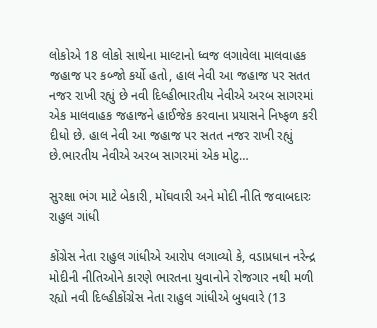લોકોએ 18 લોકો સાથેના માલ્ટાનો ધ્વજ લગાવેલા માલવાહક જહાજ પર કબ્જો કર્યો હતો, હાલ નેવી આ જહાજ પર સતત નજર રાખી રહ્યું છે નવી દિલ્હીભારતીય નેવીએ અરબ સાગરમાં એક માલવાહક જહાજને હાઈજેક કરવાના પ્રયાસને નિષ્ફળ કરી દીધો છે. હાલ નેવી આ જહાજ પર સતત નજર રાખી રહ્યું છે.ભારતીય નેવીએ અરબ સાગરમાં એક મોટુ…

સુરક્ષા ભંગ માટે બેકારી, મોંઘવારી અને મોદી નીતિ જવાબદારઃ રાહુલ ગાંધી

કોંગ્રેસ નેતા રાહુલ ગાંધીએ આરોપ લગાવ્યો કે, વડાપ્રધાન નરેન્દ્ર મોદીની નીતિઓને કારણે ભારતના યુવાનોને રોજગાર નથી મળી રહ્યો નવી દિલ્હીકોંગ્રેસ નેતા રાહુલ ગાંધીએ બુધવારે (13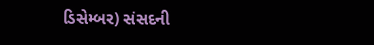ડિસેમ્બર) સંસદની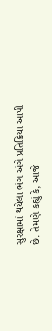સુરક્ષામાં થયેલા ભંગ અંગે પ્રતિક્રિયા આપી છે. તેમણે કહ્યું કે, આજે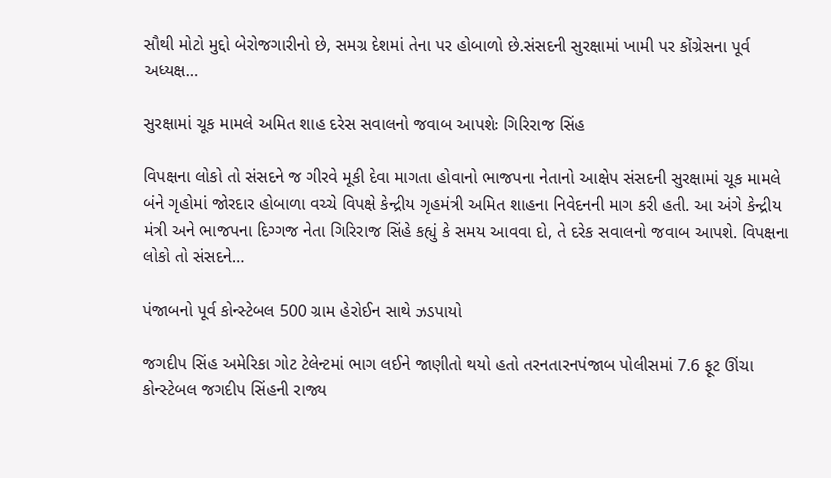સૌથી મોટો મુદ્દો બેરોજગારીનો છે, સમગ્ર દેશમાં તેના પર હોબાળો છે.સંસદની સુરક્ષામાં ખામી પર કોંગ્રેસના પૂર્વ અધ્યક્ષ…

સુરક્ષામાં ચૂક મામલે અમિત શાહ દરેસ સવાલનો જવાબ આપશેઃ ગિરિરાજ સિંહ

વિપક્ષના લોકો તો સંસદને જ ગીરવે મૂકી દેવા માગતા હોવાનો ભાજપના નેતાનો આક્ષેપ સંસદની સુરક્ષામાં ચૂક મામલે બંને ગૃહોમાં જોરદાર હોબાળા વચ્ચે વિપક્ષે કેન્દ્રીય ગૃહમંત્રી અમિત શાહના નિવેદનની માગ કરી હતી. આ અંગે કેન્દ્રીય મંત્રી અને ભાજપના દિગ્ગજ નેતા ગિરિરાજ સિંહે કહ્યું કે સમય આવવા દો, તે દરેક સવાલનો જવાબ આપશે. વિપક્ષના લોકો તો સંસદને…

પંજાબનો પૂર્વ કોન્સ્ટેબલ 500 ગ્રામ હેરોઈન સાથે ઝડપાયો

જગદીપ સિંહ અમેરિકા ગોટ ટેલેન્ટમાં ભાગ લઈને જાણીતો થયો હતો તરનતારનપંજાબ પોલીસમાં 7.6 ફૂટ ઊંચા કોન્સ્ટેબલ જગદીપ સિંહની રાજ્ય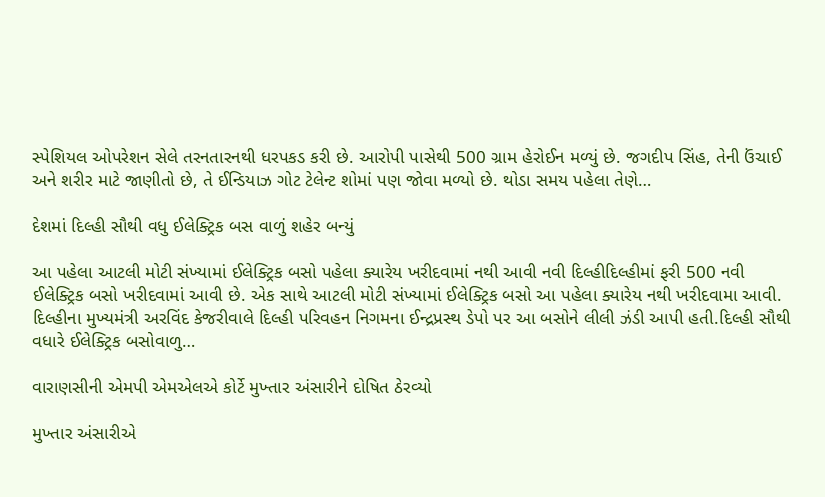સ્પેશિયલ ઓપરેશન સેલે તરનતારનથી ધરપકડ કરી છે. આરોપી પાસેથી 500 ગ્રામ હેરોઈન મળ્યું છે. જગદીપ સિંહ, તેની ઉંચાઈ અને શરીર માટે જાણીતો છે, તે ઈન્ડિયાઝ ગોટ ટેલેન્ટ શોમાં પણ જોવા મળ્યો છે. થોડા સમય પહેલા તેણે…

દેશમાં દિલ્હી સૌથી વધુ ઈલેક્ટ્રિક બસ વાળું શહેર બન્યું

આ પહેલા આટલી મોટી સંખ્યામાં ઈલેક્ટ્રિક બસો પહેલા ક્યારેય ખરીદવામાં નથી આવી નવી દિલ્હીદિલ્હીમાં ફરી 500 નવી ઈલેક્ટ્રિક બસો ખરીદવામાં આવી છે. એક સાથે આટલી મોટી સંખ્યામાં ઈલેક્ટ્રિક બસો આ પહેલા ક્યારેય નથી ખરીદવામા આવી. દિલ્હીના મુખ્યમંત્રી અરવિંદ કેજરીવાલે દિલ્હી પરિવહન નિગમના ઈન્દ્રપ્રસ્થ ડેપો પર આ બસોને લીલી ઝંડી આપી હતી.દિલ્હી સૌથી વધારે ઈલેક્ટ્રિક બસોવાળુ…

વારાણસીની એમપી એમએલએ કોર્ટે મુખ્તાર અંસારીને દોષિત ઠેરવ્યો

મુખ્તાર અંસારીએ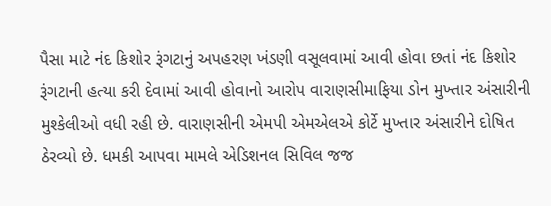પૈસા માટે નંદ કિશોર રૂંગટાનું અપહરણ ખંડણી વસૂલવામાં આવી હોવા છતાં નંદ કિશોર રૂંગટાની હત્યા કરી દેવામાં આવી હોવાનો આરોપ વારાણસીમાફિયા ડોન મુખ્તાર અંસારીની મુશ્કેલીઓ વધી રહી છે. વારાણસીની એમપી એમએલએ કોર્ટે મુખ્તાર અંસારીને દોષિત ઠેરવ્યો છે. ધમકી આપવા મામલે એડિશનલ સિવિલ જજ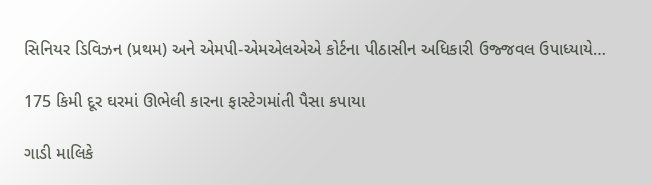સિનિયર ડિવિઝન (પ્રથમ) અને એમપી-એમએલએએ કોર્ટના પીઠાસીન અધિકારી ઉજ્જવલ ઉપાધ્યાયે…

175 કિમી દૂર ઘરમાં ઊભેલી કારના ફાસ્ટેગમાંતી પૈસા કપાયા

ગાડી માલિકે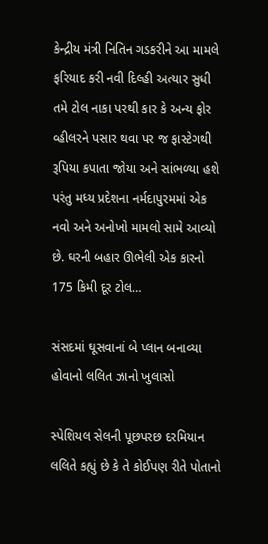કેન્દ્રીય મંત્રી નિતિન ગડકરીને આ મામલે ફરિયાદ કરી નવી દિલ્હી અત્યાર સુધી તમે ટોલ નાકા પરથી કાર કે અન્ય ફોર વ્હીલરને પસાર થવા પર જ ફાસ્ટેગથી રૂપિયા કપાતા જોયા અને સાંભળ્યા હશે પરંતુ મધ્ય પ્રદેશના નર્મદાપુરમમાં એક નવો અને અનોખો મામલો સામે આવ્યો છે. ઘરની બહાર ઊભેલી એક કારનો 175 કિમી દૂર ટોલ…

સંસદમાં ઘૂસવાનાં બે પ્લાન બનાવ્યા હોવાનો લલિત ઝાનો ખુલાસો

સ્પેશિયલ સેલની પૂછપરછ દરમિયાન લલિતે કહ્યું છે કે તે કોઈપણ રીતે પોતાનો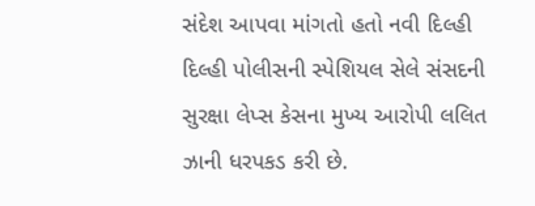સંદેશ આપવા માંગતો હતો નવી દિલ્હી દિલ્હી પોલીસની સ્પેશિયલ સેલે સંસદની સુરક્ષા લેપ્સ કેસના મુખ્ય આરોપી લલિત ઝાની ધરપકડ કરી છે.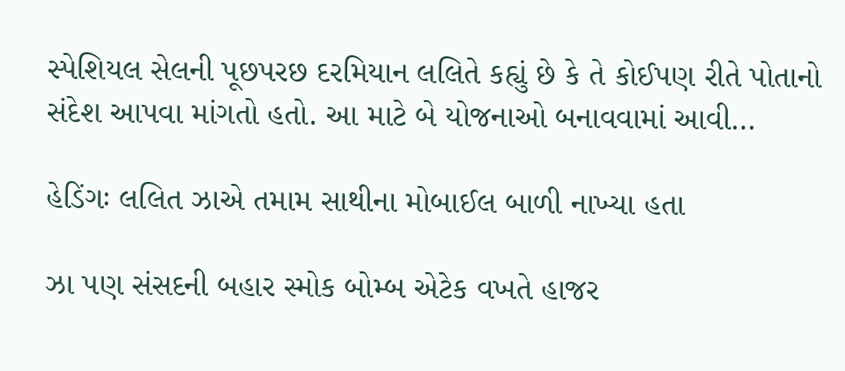સ્પેશિયલ સેલની પૂછપરછ દરમિયાન લલિતે કહ્યું છે કે તે કોઈપણ રીતે પોતાનો સંદેશ આપવા માંગતો હતો. આ માટે બે યોજનાઓ બનાવવામાં આવી…

હેડિંગઃ લલિત ઝાએ તમામ સાથીના મોબાઈલ બાળી નાખ્યા હતા

ઝા પણ સંસદની બહાર સ્મોક બોમ્બ એટેક વખતે હાજર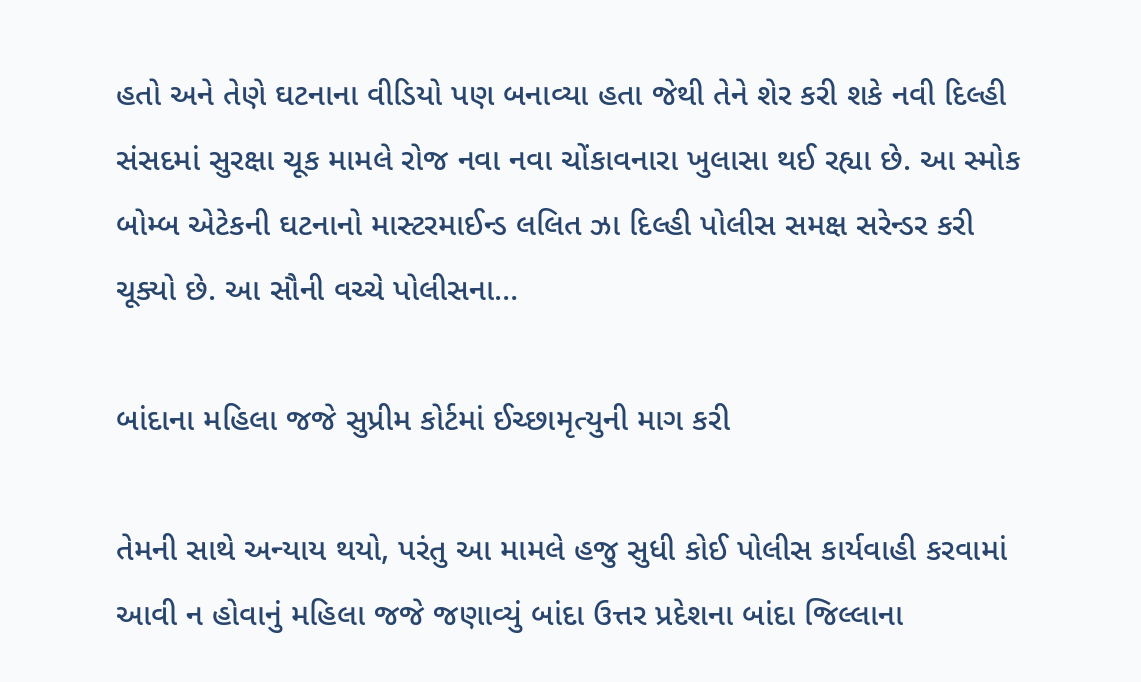હતો અને તેણે ઘટનાના વીડિયો પણ બનાવ્યા હતા જેથી તેને શેર કરી શકે નવી દિલ્હી સંસદમાં સુરક્ષા ચૂક મામલે રોજ નવા નવા ચોંકાવનારા ખુલાસા થઈ રહ્યા છે. આ સ્મોક બોમ્બ એટેકની ઘટનાનો માસ્ટરમાઈન્ડ લલિત ઝા દિલ્હી પોલીસ સમક્ષ સરેન્ડર કરી ચૂક્યો છે. આ સૌની વચ્ચે પોલીસના…

બાંદાના મહિલા જજે સુપ્રીમ કોર્ટમાં ઈચ્છામૃત્યુની માગ કરી

તેમની સાથે અન્યાય થયો, પરંતુ આ મામલે હજુ સુધી કોઈ પોલીસ કાર્યવાહી કરવામાં આવી ન હોવાનું મહિલા જજે જણાવ્યું બાંદા ઉત્તર પ્રદેશના બાંદા જિલ્લાના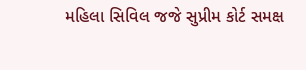મહિલા સિવિલ જજે સુપ્રીમ કોર્ટ સમક્ષ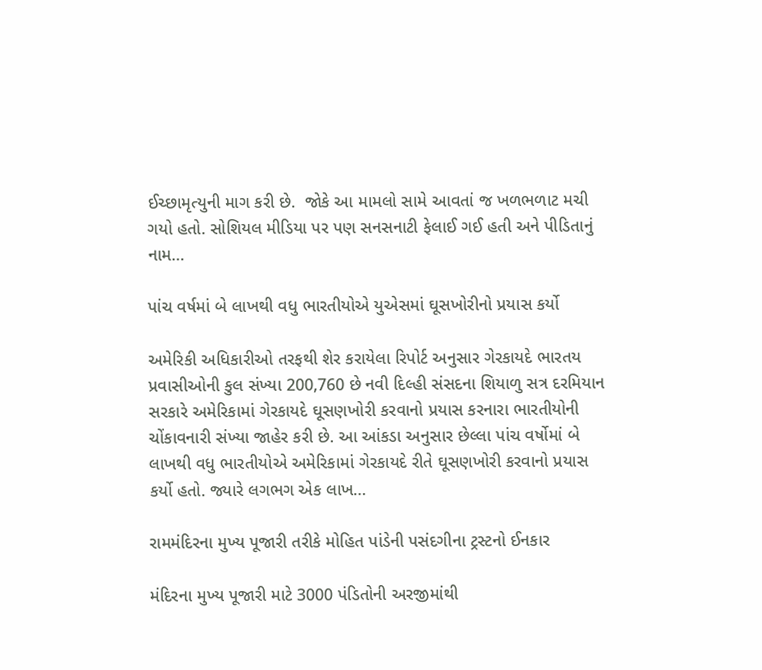ઈચ્છામૃત્યુની માગ કરી છે.  જોકે આ મામલો સામે આવતાં જ ખળભળાટ મચી ગયો હતો. સોશિયલ મીડિયા પર પણ સનસનાટી ફેલાઈ ગઈ હતી અને પીડિતાનું નામ…

પાંચ વર્ષમાં બે લાખથી વધુ ભારતીયોએ યુએસમાં ઘૂસખોરીનો પ્રયાસ કર્યો

અમેરિકી અધિકારીઓ તરફથી શેર કરાયેલા રિપોર્ટ અનુસાર ગેરકાયદે ભારતય પ્રવાસીઓની કુલ સંખ્યા 200,760 છે નવી દિલ્હી સંસદના શિયાળુ સત્ર દરમિયાન સરકારે અમેરિકામાં ગેરકાયદે ઘૂસણખોરી કરવાનો પ્રયાસ કરનારા ભારતીયોની ચોંકાવનારી સંખ્યા જાહેર કરી છે. આ આંકડા અનુસાર છેલ્લા પાંચ વર્ષોમાં બે લાખથી વધુ ભારતીયોએ અમેરિકામાં ગેરકાયદે રીતે ઘૂસણખોરી કરવાનો પ્રયાસ કર્યો હતો. જ્યારે લગભગ એક લાખ…

રામમંદિરના મુખ્ય પૂજારી તરીકે મોહિત પાંડેની પસંદગીના ટ્રસ્ટનો ઈનકાર

મંદિરના મુખ્ય પૂજારી માટે 3000 પંડિતોની અરજીમાંથી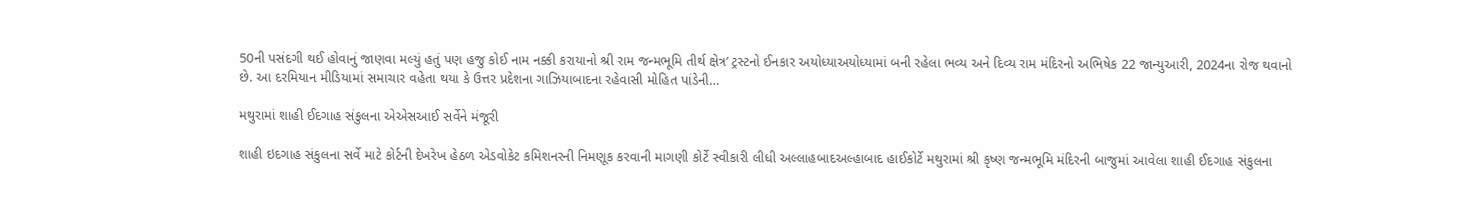50ની પસંદગી થઈ હોવાનું જાણવા મલ્યું હતું પણ હજુ કોઈ નામ નક્કી કરાયાનો શ્રી રામ જન્મભૂમિ તીર્થ ક્ષેત્ર’ ટ્રસ્ટનો ઈનકાર અયોધ્યાઅયોધ્યામાં બની રહેલા ભવ્ય અને દિવ્ય રામ મંદિરનો અભિષેક 22 જાન્યુઆરી, 2024ના રોજ થવાનો છે. આ દરમિયાન મીડિયામાં સમાચાર વહેતા થયા કે ઉત્તર પ્રદેશના ગાઝિયાબાદના રહેવાસી મોહિત પાંડેની…

મથુરામાં શાહી ઈદગાહ સંકુલના એએસઆઈ સર્વેને મંજૂરી

શાહી ઇદગાહ સંકુલના સર્વે માટે કોર્ટની દેખરેખ હેઠળ એડવોકેટ કમિશનરની નિમણૂક કરવાની માગણી કોર્ટે સ્વીકારી લીધી અલ્લાહબાદઅલ્હાબાદ હાઈકોર્ટે મથુરામાં શ્રી કૃષ્ણ જન્મભૂમિ મંદિરની બાજુમાં આવેલા શાહી ઈદગાહ સંકુલના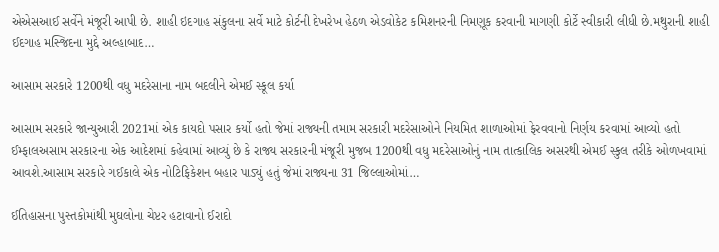એએસઆઈ સર્વેને મંજૂરી આપી છે. શાહી ઇદગાહ સંકુલના સર્વે માટે કોર્ટની દેખરેખ હેઠળ એડવોકેટ કમિશનરની નિમણૂક કરવાની માગણી કોર્ટે સ્વીકારી લીધી છે.મથુરાની શાહી ઈદગાહ મસ્જિદના મુદ્દે અલ્હાબાદ…

આસામ સરકારે 1200થી વધુ મદરેસાના નામ બદલીને એમઈ સ્કૂલ કર્યા

આસામ સરકારે જાન્યુઆરી 2021માં એક કાયદો પસાર કર્યો હતો જેમાં રાજ્યની તમામ સરકારી મદરેસાઓને નિયમિત શાળાઓમાં ફેરવવાનો નિર્ણય કરવામાં આવ્યો હતો ઈમ્ફાલઅસામ સરકારના એક આદેશમાં કહેવામાં આવ્યું છે કે રાજ્ય સરકારની મંજૂરી મુજબ 1200થી વધુ મદરેસાઓનું નામ તાત્કાલિક અસરથી એમઈ સ્કુલ તરીકે ઓળખવામાં આવશે.આસામ સરકારે ગઈકાલે એક નોટિફિકેશન બહાર પાડ્યું હતું જેમાં રાજ્યના 31 જિલ્લાઓમાં…

ઈતિહાસના પુસ્તકોમાંથી મુઘલોના ચેપ્ટર હટાવાનો ઈરાદો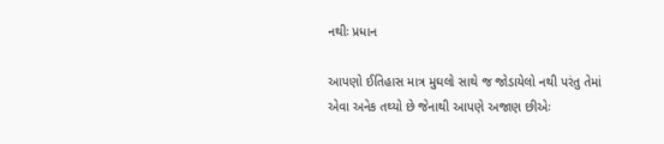નથીઃ પ્રધાન

આપણો ઈતિહાસ માત્ર મુઘલો સાથે જ જોડાયેલો નથી પરંતુ તેમાં એવા અનેક તથ્યો છે જેનાથી આપણે અજાણ છીએઃ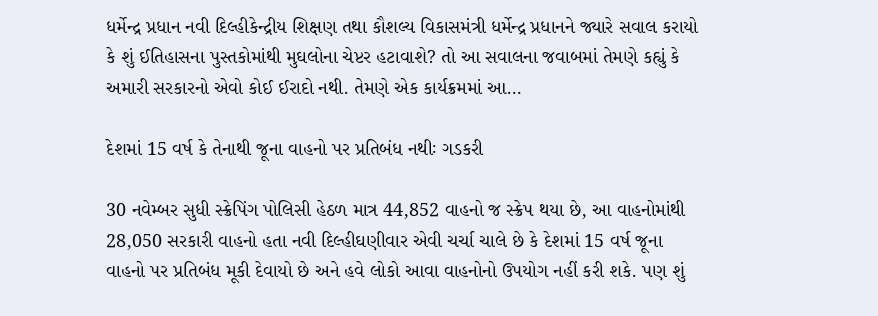ધર્મેન્દ્ર પ્રધાન નવી દિલ્હીકેન્દ્રીય શિક્ષણ તથા કૌશલ્ય વિકાસમંત્રી ધર્મેન્દ્ર પ્રધાનને જ્યારે સવાલ કરાયો કે શું ઈતિહાસના પુસ્તકોમાંથી મુઘલોના ચેપ્ટર હટાવાશે? તો આ સવાલના જવાબમાં તેમણે કહ્યું કે અમારી સરકારનો એવો કોઈ ઈરાદો નથી. તેમણે એક કાર્યક્રમમાં આ…

દેશમાં 15 વર્ષ કે તેનાથી જૂના વાહનો પર પ્રતિબંધ નથીઃ ગડકરી

30 નવેમ્બર સુધી સ્ક્રેપિંગ પોલિસી હેઠળ માત્ર 44,852 વાહનો જ સ્ક્રેપ થયા છે, આ વાહનોમાંથી 28,050 સરકારી વાહનો હતા નવી દિલ્હીઘણીવાર એવી ચર્ચા ચાલે છે કે દેશમાં 15 વર્ષ જૂના વાહનો પર પ્રતિબંધ મૂકી દેવાયો છે અને હવે લોકો આવા વાહનોનો ઉપયોગ નહીં કરી શકે. પણ શું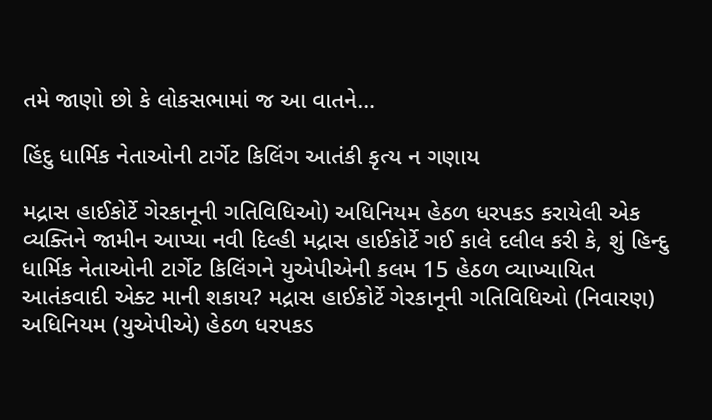તમે જાણો છો કે લોકસભામાં જ આ વાતને…

હિંદુ ધાર્મિક નેતાઓની ટાર્ગેટ કિલિંગ આતંકી કૃત્ય ન ગણાય

મદ્રાસ હાઈકોર્ટે ગેરકાનૂની ગતિવિધિઓ) અધિનિયમ હેઠળ ધરપકડ કરાયેલી એક વ્યક્તિને જામીન આપ્યા નવી દિલ્હી મદ્રાસ હાઈકોર્ટે ગઈ કાલે દલીલ કરી કે, શું હિન્દુ ધાર્મિક નેતાઓની ટાર્ગેટ કિલિંગને યુએપીએની કલમ 15 હેઠળ વ્યાખ્યાયિત આતંકવાદી એક્ટ માની શકાય? મદ્રાસ હાઈકોર્ટે ગેરકાનૂની ગતિવિધિઓ (નિવારણ) અધિનિયમ (યુએપીએ) હેઠળ ધરપકડ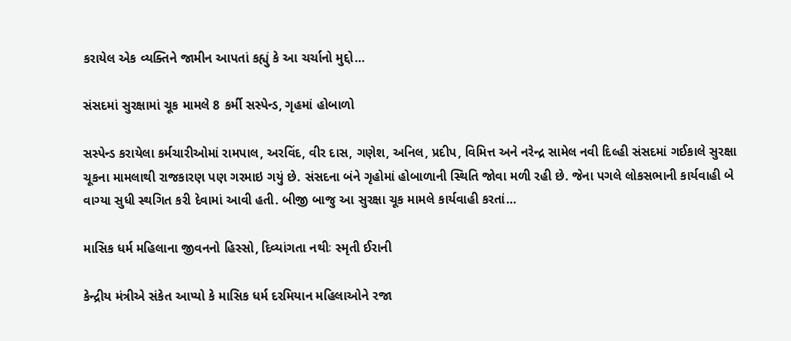કરાયેલ એક વ્યક્તિને જામીન આપતાં કહ્યું કે આ ચર્ચાનો મુદ્દો…

સંસદમાં સુરક્ષામાં ચૂક મામલે 8 કર્મી સસ્પેન્ડ, ગૃહમાં હોબાળો

સસ્પેન્ડ કરાયેલા કર્મચારીઓમાં રામપાલ, અરવિંદ, વીર દાસ, ગણેશ, અનિલ, પ્રદીપ, વિમિત્ત અને નરેન્દ્ર સામેલ નવી દિલ્હી સંસદમાં ગઈકાલે સુરક્ષા ચૂકના મામલાથી રાજકારણ પણ ગરમાઇ ગયું છે. સંસદના બંને ગૃહોમાં હોબાળાની સ્થિતિ જોવા મળી રહી છે. જેના પગલે લોકસભાની કાર્યવાહી બે વાગ્યા સુધી સ્થગિત કરી દેવામાં આવી હતી. બીજી બાજુ આ સુરક્ષા ચૂક મામલે કાર્યવાહી કરતાં…

માસિક ધર્મ મહિલાના જીવનનો હિસ્સો, દિવ્યાંગતા નથીઃ સ્મૃતી ઈરાની

કેન્દ્રીય મંત્રીએ સંકેત આપ્યો કે માસિક ધર્મ દરમિયાન મહિલાઓને રજા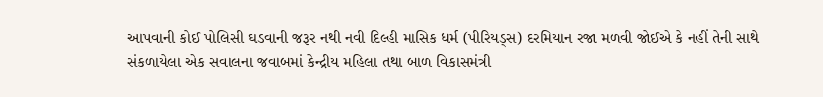આપવાની કોઈ પોલિસી ઘડવાની જરૂર નથી નવી દિલ્હી માસિક ધર્મ (પીરિયડ્સ) દરમિયાન રજા મળવી જોઈએ કે નહીં તેની સાથે સંકળાયેલા એક સવાલના જવાબમાં કેન્દ્રીય મહિલા તથા બાળ વિકાસમંત્રી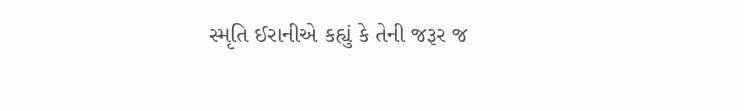સ્મૃતિ ઈરાનીએ કહ્યું કે તેની જરૂર જ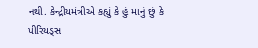નથી. કેન્દ્રીયમંત્રીએ કહ્યું કે હું માનું છું કે પીરિયડ્સ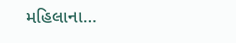મહિલાના…